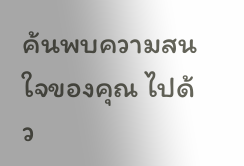ค้นพบความสนใจของคุณ ไปด้ว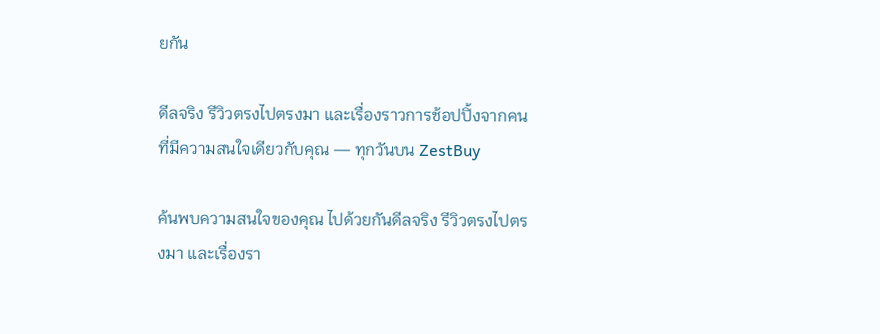ยกัน

ดีลจริง รีวิวตรงไปตรงมา และเรื่องราวการช้อปปิ้งจากคนที่มีความสนใจเดียวกับคุณ — ทุกวันบน ZestBuy

ค้นพบความสนใจของคุณ ไปด้วยกันดีลจริง รีวิวตรงไปตรงมา และเรื่องรา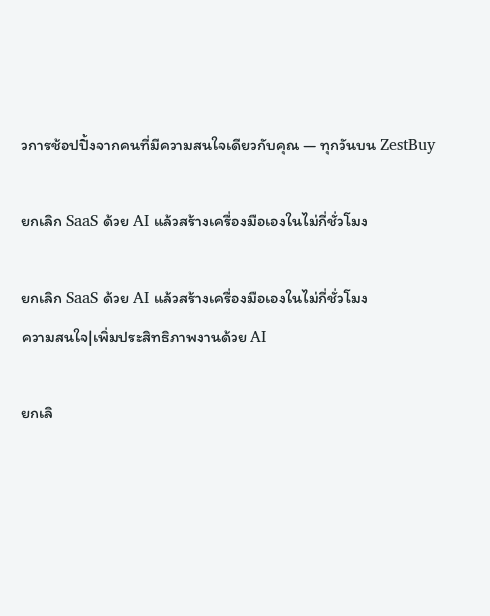วการช้อปปิ้งจากคนที่มีความสนใจเดียวกับคุณ — ทุกวันบน ZestBuy

ยกเลิก SaaS ด้วย AI แล้วสร้างเครื่องมือเองในไม่กี่ชั่วโมง

ยกเลิก SaaS ด้วย AI แล้วสร้างเครื่องมือเองในไม่กี่ชั่วโมง
ความสนใจ|เพิ่มประสิทธิภาพงานด้วย AI

ยกเลิ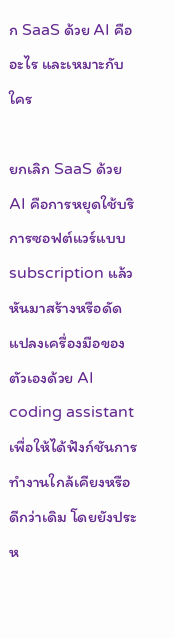ก SaaS ด้วย AI คืออะไร และเหมาะกับใคร

ยกเลิก SaaS ด้วย AI คือการหยุดใช้บริการซอฟต์แวร์แบบ subscription แล้วหันมาสร้างหรือดัดแปลงเครื่องมือของตัวเองด้วย AI coding assistant เพื่อให้ได้ฟังก์ชันการทำงานใกล้เคียงหรือดีกว่าเดิม โดยยังประห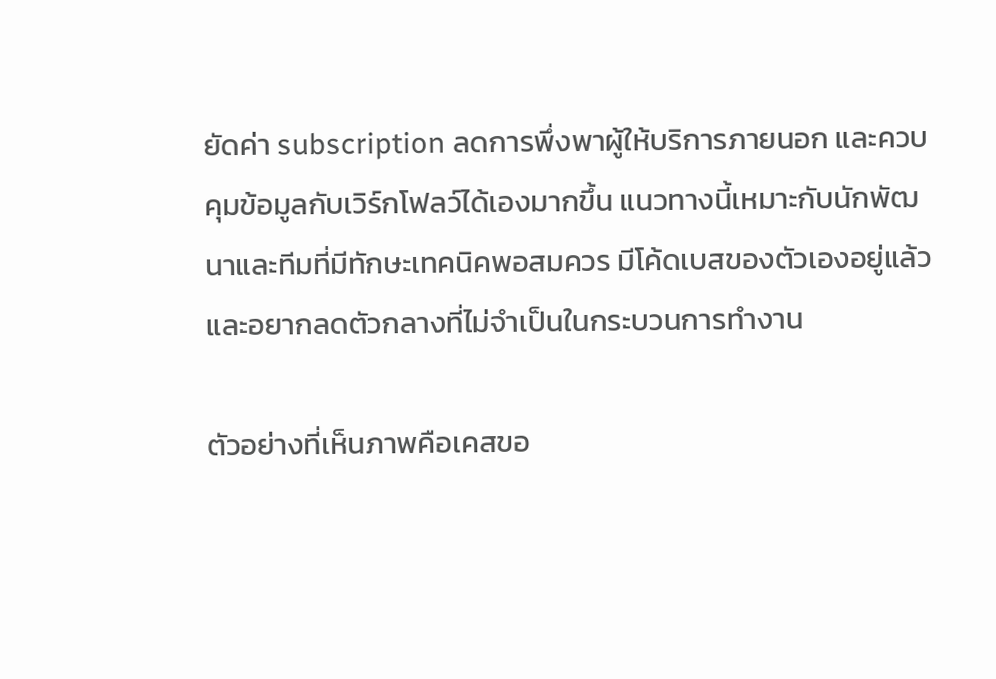ยัดค่า subscription ลดการพึ่งพาผู้ให้บริการภายนอก และควบคุมข้อมูลกับเวิร์กโฟลว์ได้เองมากขึ้น แนวทางนี้เหมาะกับนักพัฒนาและทีมที่มีทักษะเทคนิคพอสมควร มีโค้ดเบสของตัวเองอยู่แล้ว และอยากลดตัวกลางที่ไม่จำเป็นในกระบวนการทำงาน

ตัวอย่างที่เห็นภาพคือเคสขอ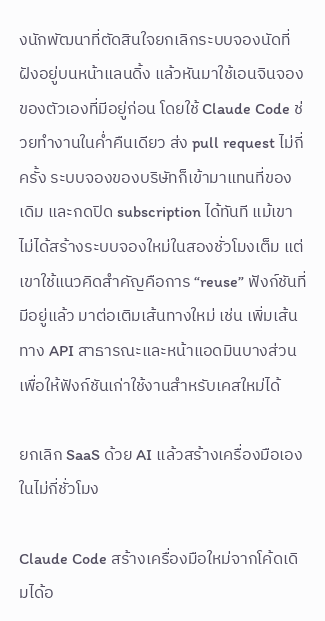งนักพัฒนาที่ตัดสินใจยกเลิกระบบจองนัดที่ฝังอยู่บนหน้าแลนดิ้ง แล้วหันมาใช้เอนจินจองของตัวเองที่มีอยู่ก่อน โดยใช้ Claude Code ช่วยทำงานในค่ำคืนเดียว ส่ง pull request ไม่กี่ครั้ง ระบบจองของบริษัทก็เข้ามาแทนที่ของเดิม และกดปิด subscription ได้ทันที แม้เขาไม่ได้สร้างระบบจองใหม่ในสองชั่วโมงเต็ม แต่เขาใช้แนวคิดสำคัญคือการ “reuse” ฟังก์ชันที่มีอยู่แล้ว มาต่อเติมเส้นทางใหม่ เช่น เพิ่มเส้นทาง API สาธารณะและหน้าแอดมินบางส่วน เพื่อให้ฟังก์ชันเก่าใช้งานสำหรับเคสใหม่ได้

ยกเลิก SaaS ด้วย AI แล้วสร้างเครื่องมือเองในไม่กี่ชั่วโมง

Claude Code สร้างเครื่องมือใหม่จากโค้ดเดิมได้อ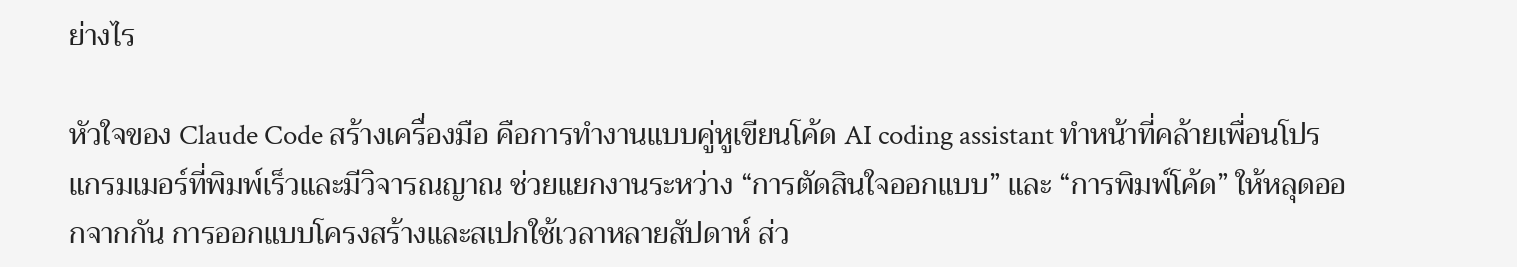ย่างไร

หัวใจของ Claude Code สร้างเครื่องมือ คือการทำงานแบบคู่หูเขียนโค้ด AI coding assistant ทำหน้าที่คล้ายเพื่อนโปรแกรมเมอร์ที่พิมพ์เร็วและมีวิจารณญาณ ช่วยแยกงานระหว่าง “การตัดสินใจออกแบบ” และ “การพิมพ์โค้ด” ให้หลุดออกจากกัน การออกแบบโครงสร้างและสเปกใช้เวลาหลายสัปดาห์ ส่ว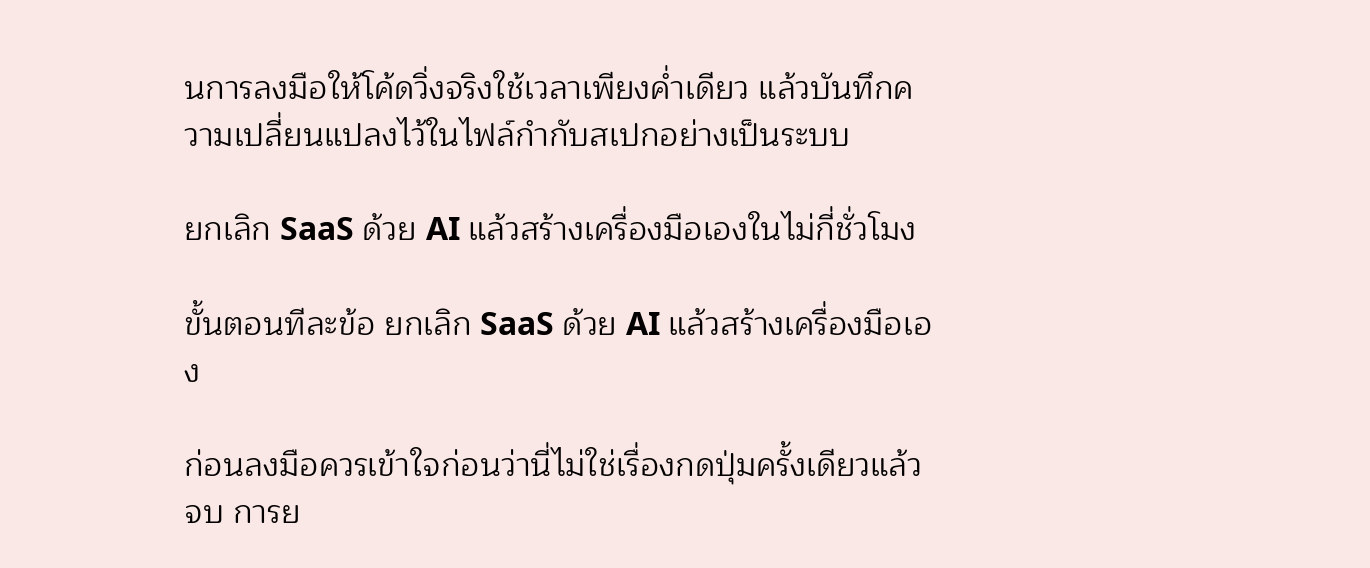นการลงมือให้โค้ดวิ่งจริงใช้เวลาเพียงค่ำเดียว แล้วบันทึกความเปลี่ยนแปลงไว้ในไฟล์กำกับสเปกอย่างเป็นระบบ

ยกเลิก SaaS ด้วย AI แล้วสร้างเครื่องมือเองในไม่กี่ชั่วโมง

ขั้นตอนทีละข้อ ยกเลิก SaaS ด้วย AI แล้วสร้างเครื่องมือเอง

ก่อนลงมือควรเข้าใจก่อนว่านี่ไม่ใช่เรื่องกดปุ่มครั้งเดียวแล้วจบ การย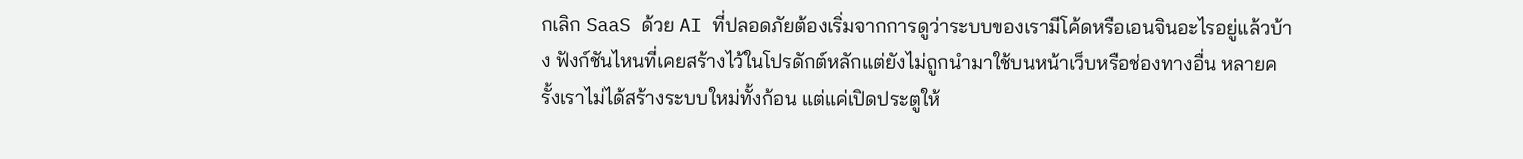กเลิก SaaS ด้วย AI ที่ปลอดภัยต้องเริ่มจากการดูว่าระบบของเรามีโค้ดหรือเอนจินอะไรอยู่แล้วบ้าง ฟังก์ชันไหนที่เคยสร้างไว้ในโปรดักต์หลักแต่ยังไม่ถูกนำมาใช้บนหน้าเว็บหรือช่องทางอื่น หลายครั้งเราไม่ได้สร้างระบบใหม่ทั้งก้อน แต่แค่เปิดประตูให้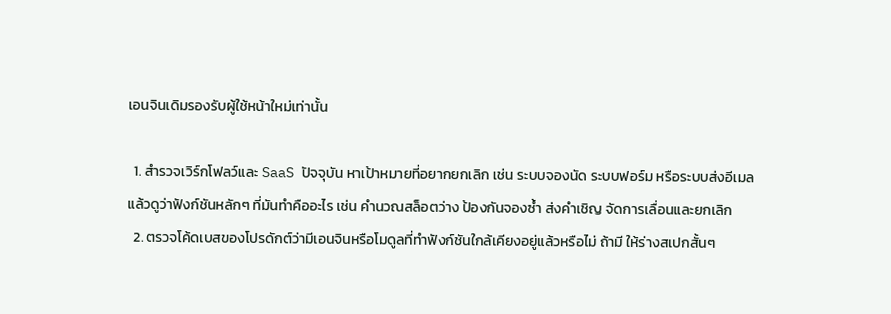เอนจินเดิมรองรับผู้ใช้หน้าใหม่เท่านั้น

  1. สำรวจเวิร์กโฟลว์และ SaaS ปัจจุบัน หาเป้าหมายที่อยากยกเลิก เช่น ระบบจองนัด ระบบฟอร์ม หรือระบบส่งอีเมล แล้วดูว่าฟังก์ชันหลักๆ ที่มันทำคืออะไร เช่น คำนวณสล็อตว่าง ป้องกันจองซ้ำ ส่งคำเชิญ จัดการเลื่อนและยกเลิก
  2. ตรวจโค้ดเบสของโปรดักต์ว่ามีเอนจินหรือโมดูลที่ทำฟังก์ชันใกล้เคียงอยู่แล้วหรือไม่ ถ้ามี ให้ร่างสเปกสั้นๆ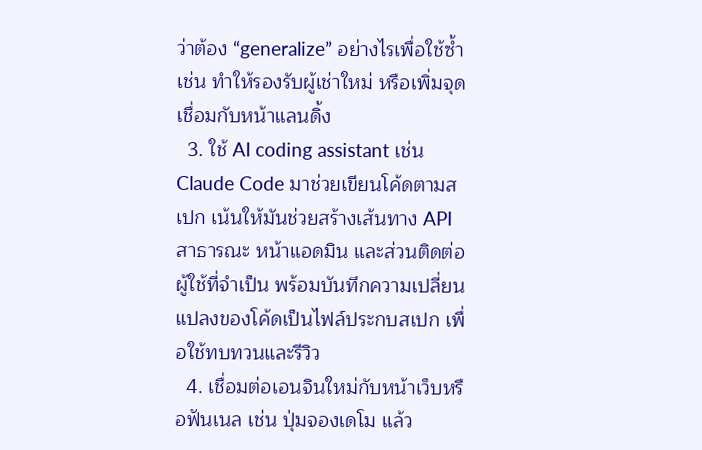ว่าต้อง “generalize” อย่างไรเพื่อใช้ซ้ำ เช่น ทำให้รองรับผู้เช่าใหม่ หรือเพิ่มจุดเชื่อมกับหน้าแลนดิ้ง
  3. ใช้ AI coding assistant เช่น Claude Code มาช่วยเขียนโค้ดตามสเปก เน้นให้มันช่วยสร้างเส้นทาง API สาธารณะ หน้าแอดมิน และส่วนติดต่อผู้ใช้ที่จำเป็น พร้อมบันทึกความเปลี่ยนแปลงของโค้ดเป็นไฟล์ประกบสเปก เพื่อใช้ทบทวนและรีวิว
  4. เชื่อมต่อเอนจินใหม่กับหน้าเว็บหรือฟันเนล เช่น ปุ่มจองเดโม แล้ว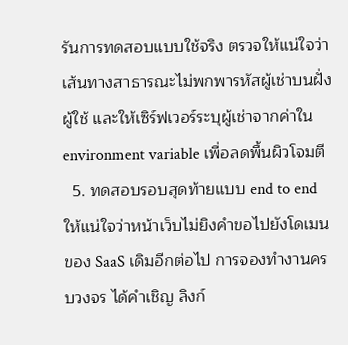รันการทดสอบแบบใช้จริง ตรวจให้แน่ใจว่าเส้นทางสาธารณะไม่พกพารหัสผู้เช่าบนฝั่งผู้ใช้ และให้เซิร์ฟเวอร์ระบุผู้เช่าจากค่าใน environment variable เพื่อลดพื้นผิวโจมตี
  5. ทดสอบรอบสุดท้ายแบบ end to end ให้แน่ใจว่าหน้าเว็บไม่ยิงคำขอไปยังโดเมนของ SaaS เดิมอีกต่อไป การจองทำงานครบวงจร ได้คำเชิญ ลิงก์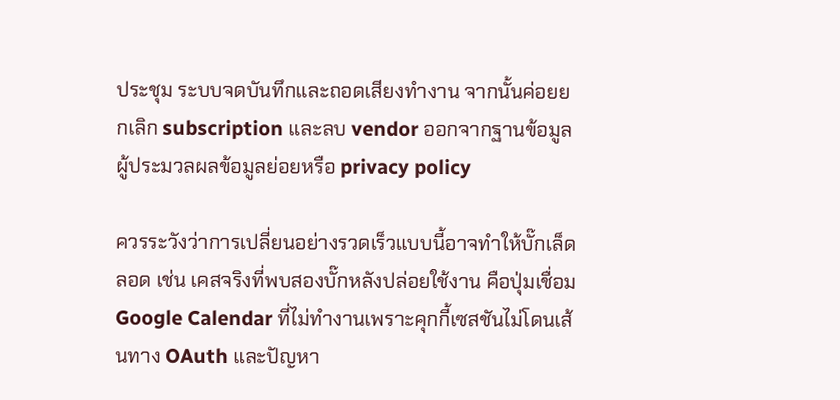ประชุม ระบบจดบันทึกและถอดเสียงทำงาน จากนั้นค่อยยกเลิก subscription และลบ vendor ออกจากฐานข้อมูลผู้ประมวลผลข้อมูลย่อยหรือ privacy policy

ควรระวังว่าการเปลี่ยนอย่างรวดเร็วแบบนี้อาจทำให้บั๊กเล็ดลอด เช่น เคสจริงที่พบสองบั๊กหลังปล่อยใช้งาน คือปุ่มเชื่อม Google Calendar ที่ไม่ทำงานเพราะคุกกี้เซสชันไม่โดนเส้นทาง OAuth และปัญหา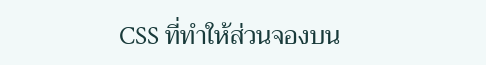CSS ที่ทำให้ส่วนจองบน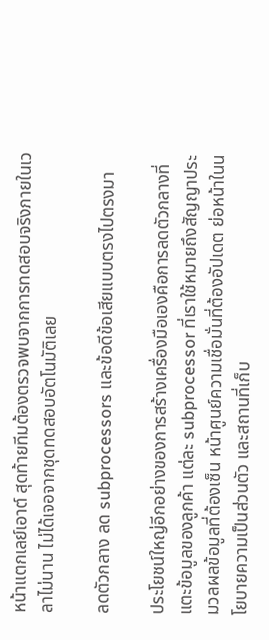หน้าแตกเลย์เอาต์ สุดท้ายทีมต้องตรวจพบจากการทดสอบจริงภายในเวลาไม่นาน ไม่ได้เจอจากชุดทดสอบอัตโนมัติเลย

ลดตัวกลาง ลด subprocessors และข้อดีข้อเสียแบบตรงไปตรงมา

ประโยชน์ใหญ่อีกอย่างของการสร้างเครื่องมือเองคือการลดตัวกลางที่แตะข้อมูลของลูกค้า แต่ละ subprocessor ที่เราใช้หมายถึงสัญญาประมวลผลข้อมูลที่ต้องเซ็น หน้าศูนย์ความเชื่อมั่นที่ต้องอัปเดต ย่อหน้าในนโยบายความเป็นส่วนตัว และสถานที่เก็บ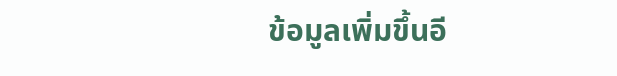ข้อมูลเพิ่มขึ้นอี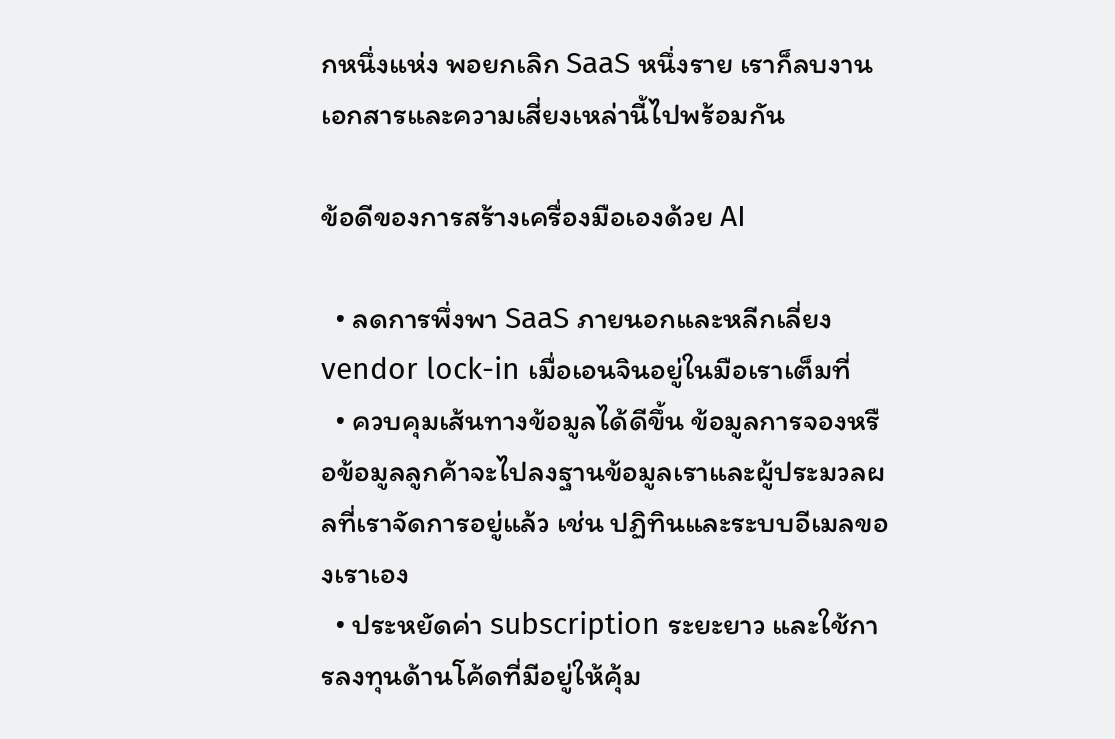กหนึ่งแห่ง พอยกเลิก SaaS หนึ่งราย เราก็ลบงานเอกสารและความเสี่ยงเหล่านี้ไปพร้อมกัน

ข้อดีของการสร้างเครื่องมือเองด้วย AI

  • ลดการพึ่งพา SaaS ภายนอกและหลีกเลี่ยง vendor lock-in เมื่อเอนจินอยู่ในมือเราเต็มที่
  • ควบคุมเส้นทางข้อมูลได้ดีขึ้น ข้อมูลการจองหรือข้อมูลลูกค้าจะไปลงฐานข้อมูลเราและผู้ประมวลผลที่เราจัดการอยู่แล้ว เช่น ปฏิทินและระบบอีเมลของเราเอง
  • ประหยัดค่า subscription ระยะยาว และใช้การลงทุนด้านโค้ดที่มีอยู่ให้คุ้ม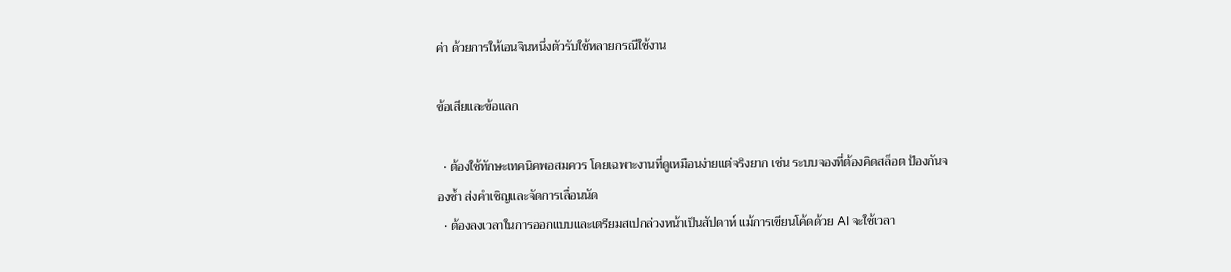ค่า ด้วยการให้เอนจินหนึ่งตัวรับใช้หลายกรณีใช้งาน

ข้อเสียและข้อแลก

  • ต้องใช้ทักษะเทคนิคพอสมควร โดยเฉพาะงานที่ดูเหมือนง่ายแต่จริงยาก เช่น ระบบจองที่ต้องคิดสล็อต ป้องกันจองซ้ำ ส่งคำเชิญและจัดการเลื่อนนัด
  • ต้องลงเวลาในการออกแบบและเตรียมสเปกล่วงหน้าเป็นสัปดาห์ แม้การเขียนโค้ดด้วย AI จะใช้เวลา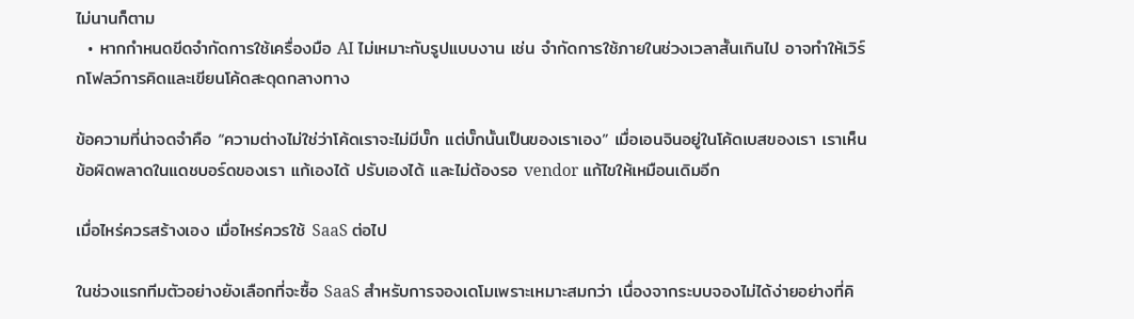ไม่นานก็ตาม
  • หากกำหนดขีดจำกัดการใช้เครื่องมือ AI ไม่เหมาะกับรูปแบบงาน เช่น จำกัดการใช้ภายในช่วงเวลาสั้นเกินไป อาจทำให้เวิร์กโฟลว์การคิดและเขียนโค้ดสะดุดกลางทาง

ข้อความที่น่าจดจำคือ “ความต่างไม่ใช่ว่าโค้ดเราจะไม่มีบั๊ก แต่บั๊กนั้นเป็นของเราเอง” เมื่อเอนจินอยู่ในโค้ดเบสของเรา เราเห็นข้อผิดพลาดในแดชบอร์ดของเรา แก้เองได้ ปรับเองได้ และไม่ต้องรอ vendor แก้ไขให้เหมือนเดิมอีก

เมื่อไหร่ควรสร้างเอง เมื่อไหร่ควรใช้ SaaS ต่อไป

ในช่วงแรกทีมตัวอย่างยังเลือกที่จะซื้อ SaaS สำหรับการจองเดโมเพราะเหมาะสมกว่า เนื่องจากระบบจองไม่ได้ง่ายอย่างที่คิ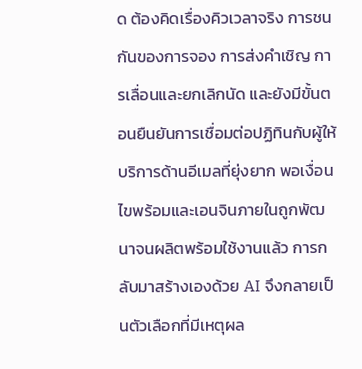ด ต้องคิดเรื่องคิวเวลาจริง การชนกันของการจอง การส่งคำเชิญ การเลื่อนและยกเลิกนัด และยังมีขั้นตอนยืนยันการเชื่อมต่อปฏิทินกับผู้ให้บริการด้านอีเมลที่ยุ่งยาก พอเงื่อนไขพร้อมและเอนจินภายในถูกพัฒนาจนผลิตพร้อมใช้งานแล้ว การกลับมาสร้างเองด้วย AI จึงกลายเป็นตัวเลือกที่มีเหตุผล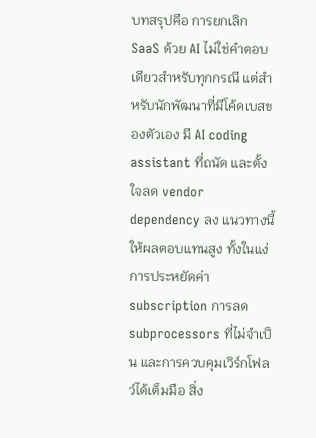บทสรุปคือ การยกเลิก SaaS ด้วย AI ไม่ใช่คำตอบเดียวสำหรับทุกกรณี แต่สำหรับนักพัฒนาที่มีโค้ดเบสของตัวเอง มี AI coding assistant ที่ถนัด และตั้งใจลด vendor dependency ลง แนวทางนี้ให้ผลตอบแทนสูง ทั้งในแง่การประหยัดค่า subscription การลด subprocessors ที่ไม่จำเป็น และการควบคุมเวิร์กโฟลว์ได้เต็มมือ สิ่ง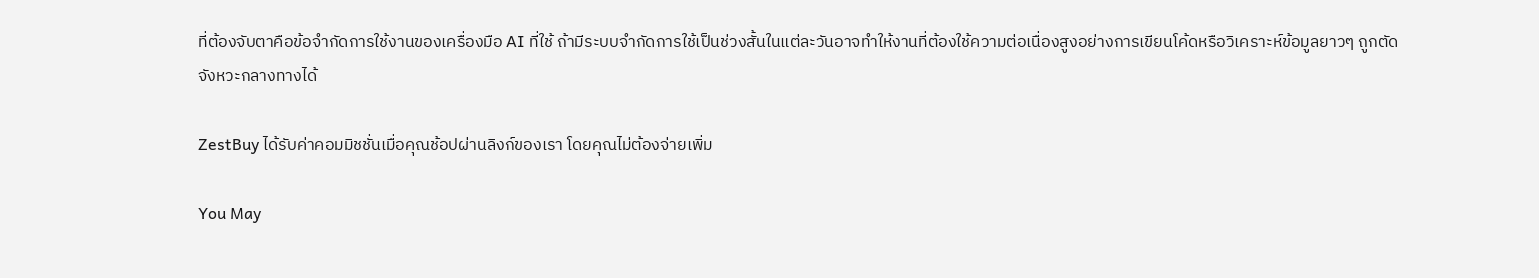ที่ต้องจับตาคือข้อจำกัดการใช้งานของเครื่องมือ AI ที่ใช้ ถ้ามีระบบจำกัดการใช้เป็นช่วงสั้นในแต่ละวันอาจทำให้งานที่ต้องใช้ความต่อเนื่องสูงอย่างการเขียนโค้ดหรือวิเคราะห์ข้อมูลยาวๆ ถูกตัดจังหวะกลางทางได้

ZestBuy ได้รับค่าคอมมิชชั่นเมื่อคุณช้อปผ่านลิงก์ของเรา โดยคุณไม่ต้องจ่ายเพิ่ม

You May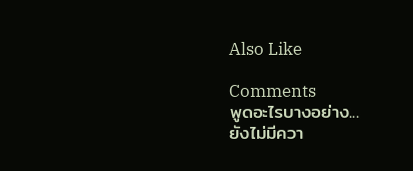Also Like

Comments
พูดอะไรบางอย่าง...
ยังไม่มีควา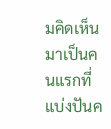มคิดเห็น มาเป็นคนแรกที่แบ่งปันค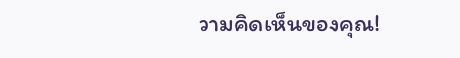วามคิดเห็นของคุณ!